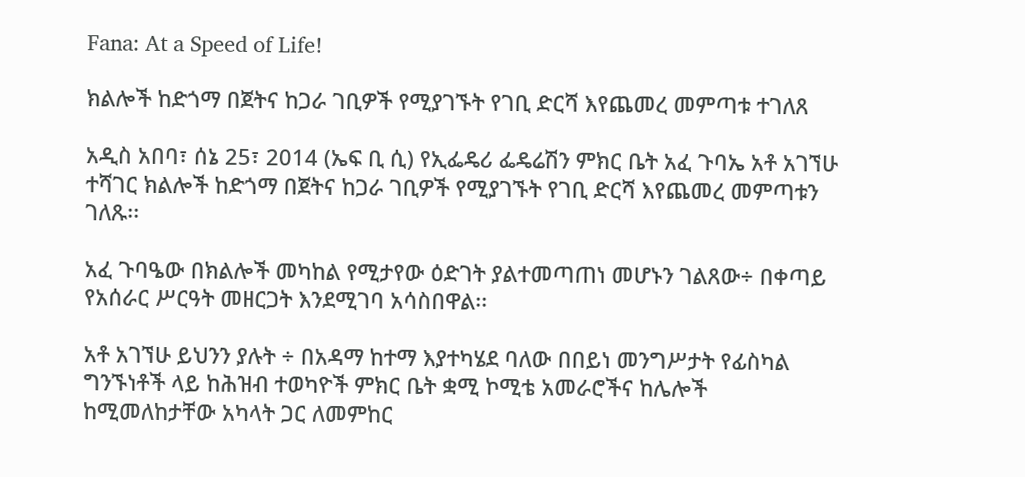Fana: At a Speed of Life!

ክልሎች ከድጎማ በጀትና ከጋራ ገቢዎች የሚያገኙት የገቢ ድርሻ እየጨመረ መምጣቱ ተገለጸ

አዲስ አበባ፣ ሰኔ 25፣ 2014 (ኤፍ ቢ ሲ) የኢፌዴሪ ፌዴሬሽን ምክር ቤት አፈ ጉባኤ አቶ አገኘሁ ተሻገር ክልሎች ከድጎማ በጀትና ከጋራ ገቢዎች የሚያገኙት የገቢ ድርሻ እየጨመረ መምጣቱን ገለጹ፡፡

አፈ ጉባዔው በክልሎች መካከል የሚታየው ዕድገት ያልተመጣጠነ መሆኑን ገልጸው÷ በቀጣይ የአሰራር ሥርዓት መዘርጋት እንደሚገባ አሳስበዋል፡፡

አቶ አገኘሁ ይህንን ያሉት ÷ በአዳማ ከተማ እያተካሄደ ባለው በበይነ መንግሥታት የፊስካል ግንኙነቶች ላይ ከሕዝብ ተወካዮች ምክር ቤት ቋሚ ኮሚቴ አመራሮችና ከሌሎች ከሚመለከታቸው አካላት ጋር ለመምከር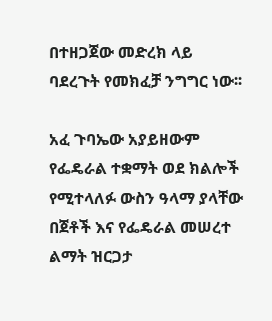በተዘጋጀው መድረክ ላይ ባደረጉት የመክፈቻ ንግግር ነው፡፡

አፈ ጉባኤው አያይዘውም የፌዴራል ተቋማት ወደ ክልሎች የሚተላለፉ ውስን ዓላማ ያላቸው በጀቶች እና የፌዴራል መሠረተ ልማት ዝርጋታ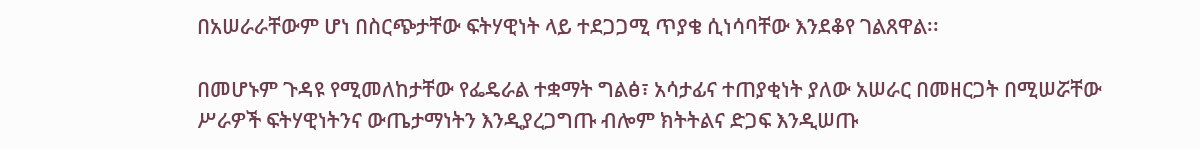በአሠራራቸውም ሆነ በስርጭታቸው ፍትሃዊነት ላይ ተደጋጋሚ ጥያቄ ሲነሳባቸው እንደቆየ ገልጸዋል፡፡

በመሆኑም ጉዳዩ የሚመለከታቸው የፌዴራል ተቋማት ግልፅ፣ አሳታፊና ተጠያቂነት ያለው አሠራር በመዘርጋት በሚሠሯቸው ሥራዎች ፍትሃዊነትንና ውጤታማነትን እንዲያረጋግጡ ብሎም ክትትልና ድጋፍ እንዲሠጡ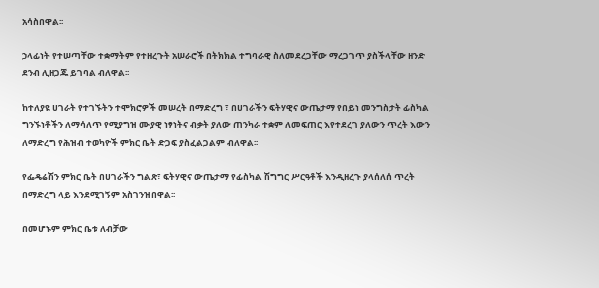አሳስበዋል፡፡

ኃላፊነት የተሠጣቸው ተቋማትም የተዘረጉት አሠራሮች በትክክል ተግባራዊ ስለመደረጋቸው ማረጋገጥ ያስችላቸው ዘንድ ደንብ ሊዘጋጁ ይገባል ብለዋል፡፡

ከተለያዩ ሀገራት የተገኙትን ተሞክሮዎች መሠረት በማድረግ ፣ በሀገራችን ፍትሃዊና ውጤታማ የበይነ መንግስታት ፊስካል ግንኙነቶችን ለማሳለጥ የሚያግዝ ሙያዊ ነፃነትና ብቃት ያለው ጠንካራ ተቋም ለመፍጠር እየተደረገ ያለውን ጥረት እውን ለማድረግ የሕዝብ ተወካዮች ምክር ቤት ድጋፍ ያስፈልጋልም ብለዋል፡፡

የፌዴሬሽን ምክር ቤት በሀገራችን ግልጽ፣ ፍትሃዊና ውጤታማ የፊስካል ሽግግር ሥርዓቶች እንዲዘረጉ ያላሰለሰ ጥረት በማድረግ ላይ እንደሚገኝም አስገንዝበዋል፡፡

በመሆኑም ምክር ቤቱ ለብቻው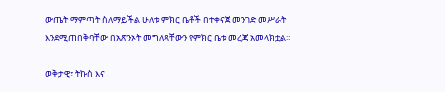ውጤት ማምጣት ስለማይችል ሁለቱ ምክር ቤቶች በተቀናጀ መንገድ መሥራት እንደሚጠበቅባቸው በአጽንኦት መግለጻቸውን የምክር ቤቱ መረጃ አመላክቷል፡፡

ወቅታዊ፣ ትኩስ እና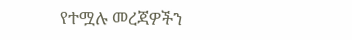የተሟሉ መረጃዎችን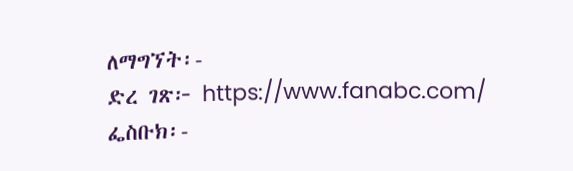ለማግኘት፡-
ድረ ገጽ፦ https://www.fanabc.com/
ፌስቡክ፡-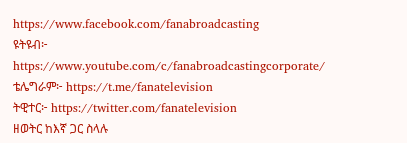https://www.facebook.com/fanabroadcasting
ዩትዩብ፦ https://www.youtube.com/c/fanabroadcastingcorporate/
ቴሌግራም፦ https://t.me/fanatelevision
ትዊተር፦ https://twitter.com/fanatelevision
ዘወትር ከእኛ ጋር ስላሉ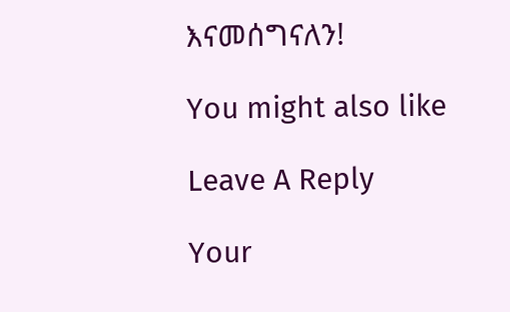እናመሰግናለን!

You might also like

Leave A Reply

Your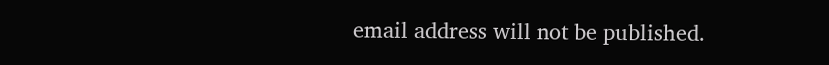email address will not be published.